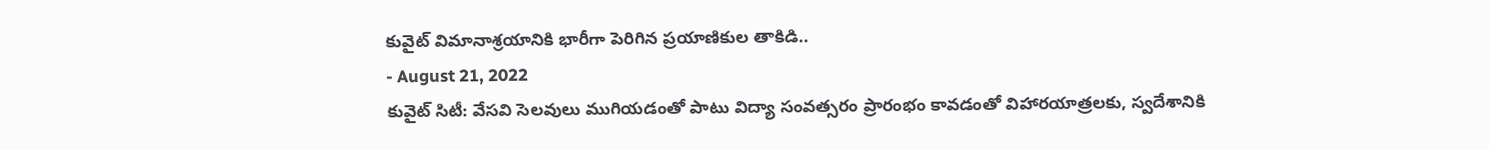కువైట్ విమానాశ్రయానికి భారీగా పెరిగిన ప్రయాణికుల తాకిడి..
- August 21, 2022
కువైట్ సిటీ: వేసవి సెలవులు ముగియడంతో పాటు విద్యా సంవత్సరం ప్రారంభం కావడంతో విహారయాత్రలకు, స్వదేశానికి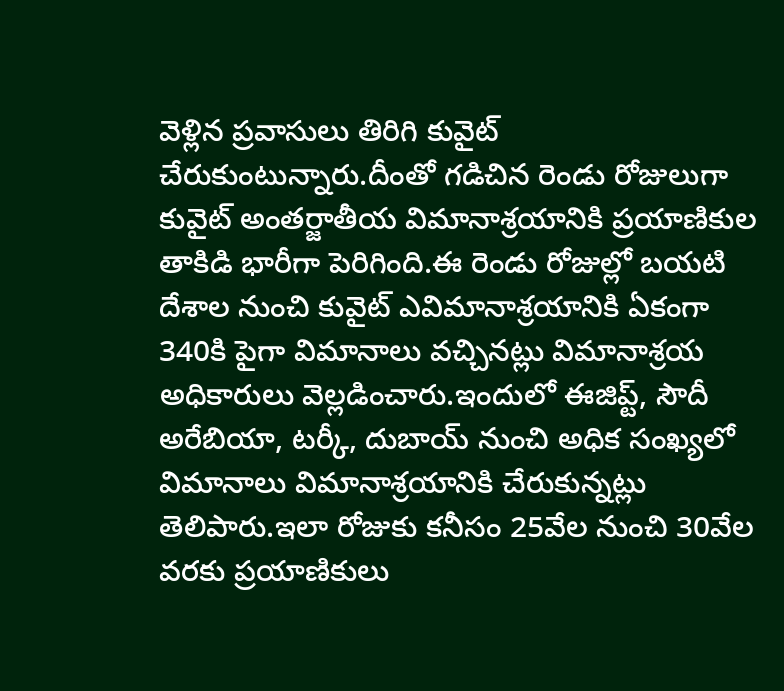వెళ్లిన ప్రవాసులు తిరిగి కువైట్ చేరుకుంటున్నారు.దీంతో గడిచిన రెండు రోజులుగా కువైట్ అంతర్జాతీయ విమానాశ్రయానికి ప్రయాణికుల తాకిడి భారీగా పెరిగింది.ఈ రెండు రోజుల్లో బయటి దేశాల నుంచి కువైట్ ఎవిమానాశ్రయానికి ఏకంగా 340కి పైగా విమానాలు వచ్చినట్లు విమానాశ్రయ అధికారులు వెల్లడించారు.ఇందులో ఈజిప్ట్, సౌదీ అరేబియా, టర్కీ, దుబాయ్ నుంచి అధిక సంఖ్యలో విమానాలు విమానాశ్రయానికి చేరుకున్నట్లు తెలిపారు.ఇలా రోజుకు కనీసం 25వేల నుంచి 30వేల వరకు ప్రయాణికులు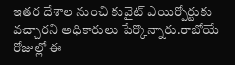ఇతర దేశాల నుంచి కువైట్ ఎయిర్పోర్టుకు వచ్చారని అధికారులు పేర్కొన్నారు.రాబోయే రోజుల్లో ఈ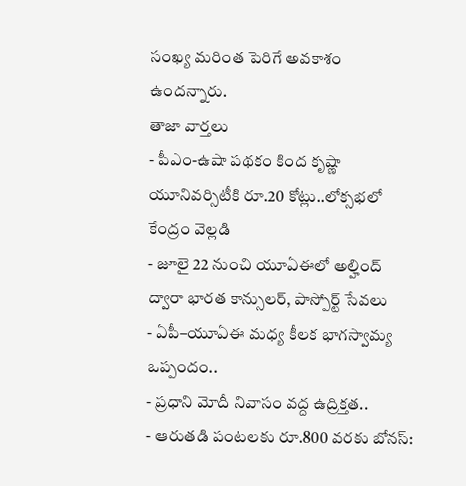సంఖ్య మరింత పెరిగే అవకాశం ఉందన్నారు.
తాజా వార్తలు
- పీఎం-ఉషా పథకం కింద కృష్ణా యూనివర్సిటీకి రూ.20 కోట్లు..లోక్సభలో కేంద్రం వెల్లడి
- జూలై 22 నుంచి యూఏఈలో అల్హింద్ ద్వారా భారత కాన్సులర్, పాస్పోర్ట్ సేవలు
- ఏపీ–యూఏఈ మధ్య కీలక భాగస్వామ్య ఒప్పందం..
- ప్రధాని మోదీ నివాసం వద్ద ఉద్రిక్తత..
- ఆరుతడి పంటలకు రూ.800 వరకు బోనస్: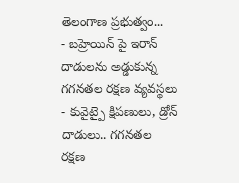తెలంగాణ ప్రభుత్వం...
- బహ్రెయిన్ పై ఇరాన్ దాడులను అడ్డుకున్న గగనతల రక్షణ వ్యవస్థలు
- కువైట్పై క్షిపణులు, డ్రోన్ దాడులు.. గగనతల రక్షణ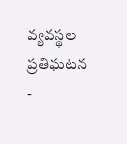వ్యవస్థల ప్రతిఘటన
-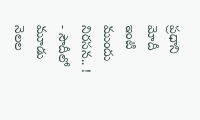ప్రధాని మోదీ ఇంటి ముందు నిరసన.. !
- సౌదీలో మూడు నెలల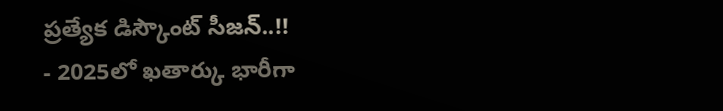ప్రత్యేక డిస్కౌంట్ సీజన్..!!
- 2025లో ఖతార్కు భారీగా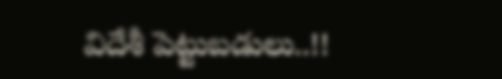విదేశీ పెట్టుబడులు..!!